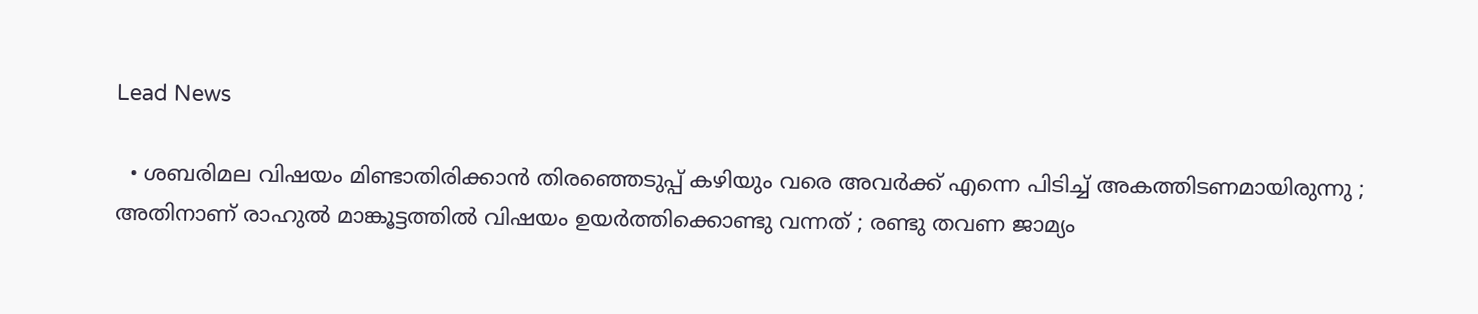Lead News

  • ശബരിമല വിഷയം മിണ്ടാതിരിക്കാന്‍ തിരഞ്ഞെടുപ്പ് കഴിയും വരെ അവര്‍ക്ക് എന്നെ പിടിച്ച് അകത്തിടണമായിരുന്നു ; അതിനാണ് രാഹുല്‍ മാങ്കൂട്ടത്തില്‍ വിഷയം ഉയര്‍ത്തിക്കൊണ്ടു വന്നത് ; രണ്ടു തവണ ജാമ്യം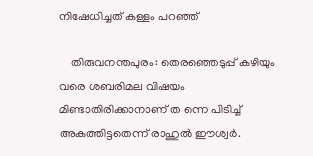നിഷേധിച്ചത് കള്ളം പറഞ്ഞ്

    തിരുവനന്തപുരം: തെരഞ്ഞെടുപ്പ് കഴിയും വരെ ശബരിമല വിഷയം മിണ്ടാതിരിക്കാനാണ് ത ന്നെ പിടിച്ച് അകത്തിട്ടതെന്ന് രാഹുല്‍ ഈശ്വര്‍.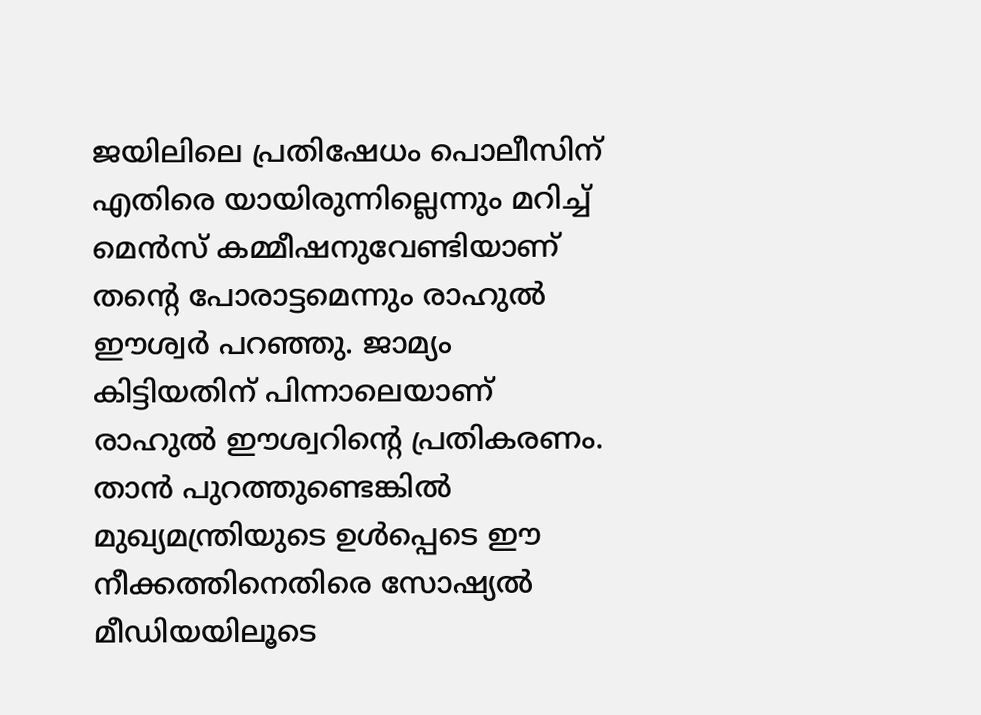ജയിലിലെ പ്രതിഷേധം പൊലീസിന് എതിരെ യായിരുന്നില്ലെന്നും മറിച്ച് മെന്‍സ് കമ്മീഷനുവേണ്ടിയാണ് തന്റെ പോരാട്ടമെന്നും രാഹുല്‍ ഈശ്വര്‍ പറഞ്ഞു. ജാമ്യം കിട്ടിയതിന് പിന്നാലെയാണ് രാഹുല്‍ ഈശ്വറിന്റെ പ്രതികരണം. താന്‍ പുറത്തുണ്ടെങ്കില്‍ മുഖ്യമന്ത്രിയുടെ ഉള്‍പ്പെടെ ഈ നീക്കത്തിനെതിരെ സോഷ്യല്‍ മീഡിയയിലൂടെ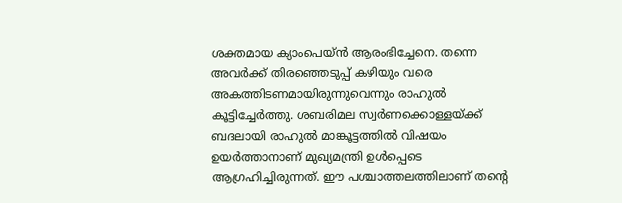ശക്തമായ ക്യാംപെയ്ന്‍ ആരംഭിച്ചേനെ. തന്നെ അവര്‍ക്ക് തിരഞ്ഞെടുപ്പ് കഴിയും വരെ അകത്തിടണമായിരുന്നുവെന്നും രാഹുല്‍ കൂട്ടിച്ചേര്‍ത്തു. ശബരിമല സ്വര്‍ണക്കൊള്ളയ്ക്ക് ബദലായി രാഹുല്‍ മാങ്കൂട്ടത്തില്‍ വിഷയം ഉയര്‍ത്താനാണ് മുഖ്യമന്ത്രി ഉള്‍പ്പെടെ ആഗ്രഹിച്ചിരുന്നത്. ഈ പശ്ചാത്തലത്തിലാണ് തന്റെ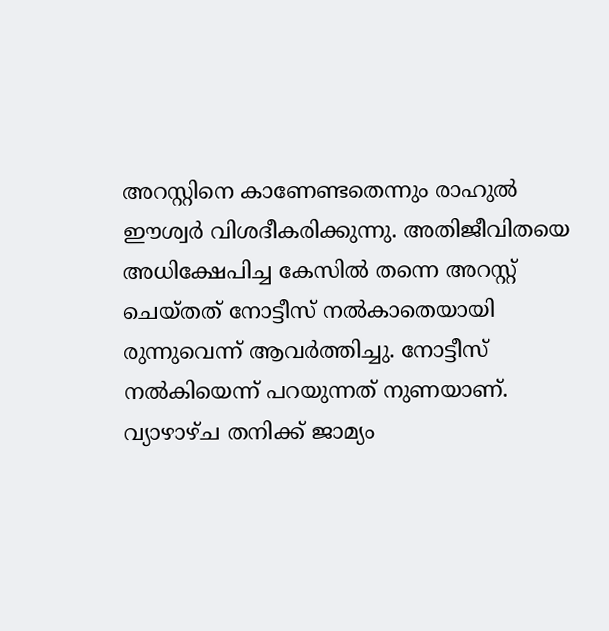അറസ്റ്റിനെ കാണേണ്ടതെന്നും രാഹുല്‍ ഈശ്വര്‍ വിശദീകരിക്കുന്നു. അതിജീവിതയെ അധിക്ഷേപിച്ച കേസില്‍ തന്നെ അറസ്റ്റ് ചെയ്തത് നോട്ടീസ് നല്‍കാതെയായി രുന്നുവെന്ന് ആവര്‍ത്തിച്ചു. നോട്ടീസ് നല്‍കിയെന്ന് പറയുന്നത് നുണയാണ്. വ്യാഴാഴ്ച തനിക്ക് ജാമ്യം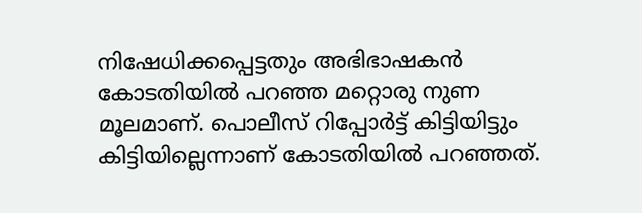നിഷേധിക്കപ്പെട്ടതും അഭിഭാഷകന്‍ കോടതിയില്‍ പറഞ്ഞ മറ്റൊരു നുണ മൂലമാണ്. പൊലീസ് റിപ്പോര്‍ട്ട് കിട്ടിയിട്ടും കിട്ടിയില്ലെന്നാണ് കോടതിയില്‍ പറഞ്ഞത്.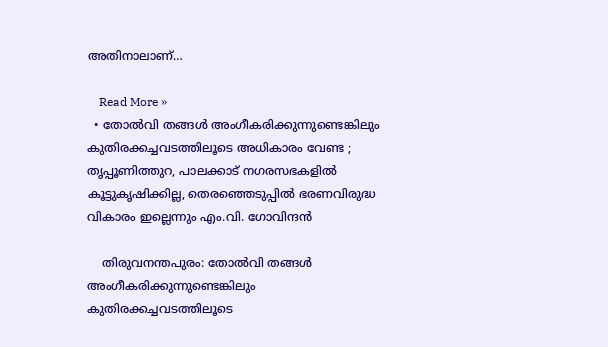അതിനാലാണ്…

    Read More »
  • തോല്‍വി തങ്ങള്‍ അംഗീകരിക്കുന്നുണ്ടെങ്കിലും കുതിരക്കച്ചവടത്തിലൂടെ അധികാരം വേണ്ട ; തൃപ്പൂണിത്തുറ, പാലക്കാട് നഗരസഭകളില്‍ കൂട്ടുകൃഷിക്കില്ല, തെരഞ്ഞെടുപ്പില്‍ ഭരണവിരുദ്ധ വികാരം ഇല്ലെന്നും എം.വി. ഗോവിന്ദന്‍

    തിരുവനന്തപുരം: തോല്‍വി തങ്ങള്‍ അംഗീകരിക്കുന്നുണ്ടെങ്കിലും കുതിരക്കച്ചവടത്തിലൂടെ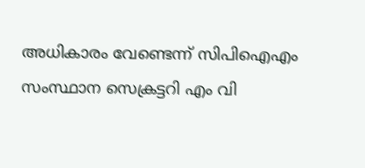അധികാരം വേണ്ടെന്ന് സിപിഐഎം സംസ്ഥാന സെക്രട്ടറി എം വി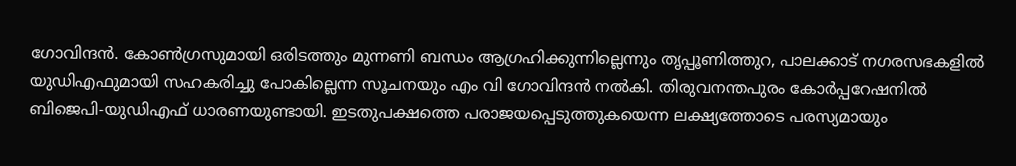ഗോവിന്ദന്‍. കോണ്‍ഗ്രസുമായി ഒരിടത്തും മുന്നണി ബന്ധം ആഗ്രഹിക്കുന്നില്ലെന്നും തൃപ്പൂണിത്തുറ, പാലക്കാട് നഗരസഭകളില്‍ യുഡിഎഫുമായി സഹകരിച്ചു പോകില്ലെന്ന സൂചനയും എം വി ഗോവിന്ദന്‍ നല്‍കി. തിരുവനന്തപുരം കോര്‍പ്പറേഷനില്‍ ബിജെപി-യുഡിഎഫ് ധാരണയുണ്ടായി. ഇടതുപക്ഷത്തെ പരാജയപ്പെടുത്തുകയെന്ന ലക്ഷ്യത്തോടെ പരസ്യമായും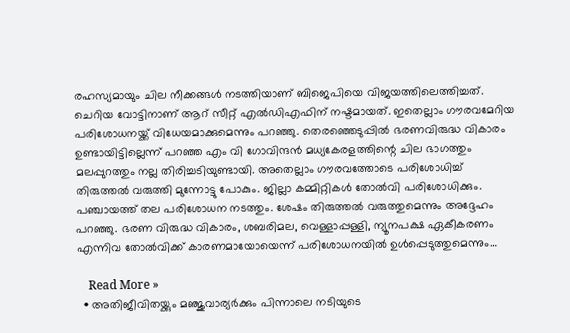രഹസ്യമായും ചില നീക്കങ്ങള്‍ നടത്തിയാണ് ബിജെപിയെ വിജയത്തിലെത്തിച്ചത്. ചെറിയ വോട്ടിനാണ് ആറ് സീറ്റ് എല്‍ഡിഎഫിന് നഷ്ടമായത്. ഇതെല്ലാം ഗൗരവമേറിയ പരിശോധനയ്ക്ക് വിധേയമാക്കുമെന്നും പറഞ്ഞു. തെരഞ്ഞെടുപ്പില്‍ ഭരണവിരുദ്ധ വികാരം ഉണ്ടായിട്ടില്ലെന്ന് പറഞ്ഞ എം വി ഗോവിന്ദന്‍ മധ്യകേരളത്തിന്റെ ചില ഭാഗത്തും മലപ്പുറത്തും നല്ല തിരിച്ചടിയുണ്ടായി. അതെല്ലാം ഗൗരവത്തോടെ പരിശോധിച്ച് തിരുത്തല്‍ വരുത്തി മുന്നോട്ടു പോകും. ജില്ലാ കമ്മിറ്റികള്‍ തോല്‍വി പരിശോധിക്കും. പഞ്ചായത്ത് തല പരിശോധന നടത്തും. ശേഷം തിരുത്തല്‍ വരുത്തുമെന്നും അദ്ദേഹം പറഞ്ഞു. ഭരണ വിരുദ്ധ വികാരം, ശബരിമല, വെള്ളാപ്പള്ളി, ന്യൂനപക്ഷ ഏകീകരണം എന്നിവ തോല്‍വിക്ക് കാരണമായോയെന്ന് പരിശോധനയില്‍ ഉള്‍പ്പെടുത്തുമെന്നും…

    Read More »
  • അതിജീവിതയ്ക്കും മഞ്ജുവാര്യര്‍ക്കും പിന്നാലെ നടിയുടെ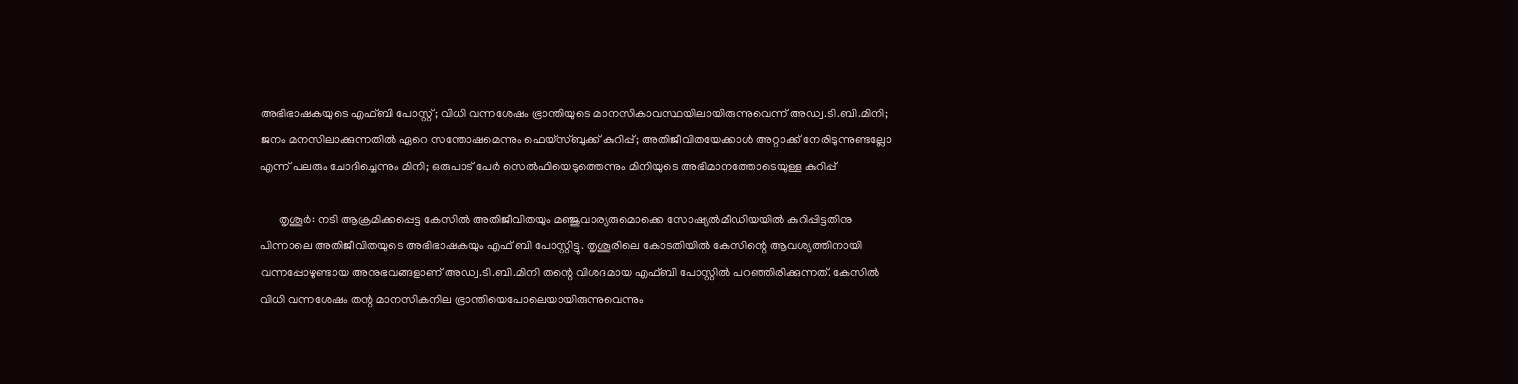അഭിഭാഷകയുടെ എഫ്ബി പോസ്റ്റ്; വിധി വന്നശേഷം ഭ്രാന്തിയുടെ മാനസികാവസ്ഥയിലായിരുന്നുവെന്ന് അഡ്വ.ടി.ബി.മിനി; ജനം മനസിലാക്കുന്നതില്‍ ഏറെ സന്തോഷമെന്നും ഫെയ്‌സ്ബുക്ക് കുറിപ്പ്; അതിജീവിതയേക്കാള്‍ അറ്റാക്ക് നേരിടുന്നുണ്ടല്ലോ എന്ന് പലരും ചോദിച്ചെന്നും മിനി; ഒരുപാട് പേര്‍ സെല്‍ഫിയെടുത്തെന്നും മിനിയുടെ അഭിമാനത്തോടെയുള്ള കുറിപ്പ്

      തൃശൂര്‍: നടി ആക്രമിക്കപ്പെട്ട കേസില്‍ അതിജീവിതയും മഞ്ജുവാര്യരുമൊക്കെ സോഷ്യല്‍മീഡിയയില്‍ കുറിപ്പിട്ടതിനു പിന്നാലെ അതിജീവിതയുടെ അഭിഭാഷകയും എഫ് ബി പോസ്റ്റിട്ടു. തൃശൂരിലെ കോടതിയില്‍ കേസിന്റെ ആവശ്യത്തിനായി വന്നപ്പോഴുണ്ടായ അനുഭവങ്ങളാണ് അഡ്വ.ടി.ബി.മിനി തന്റെ വിശദമായ എഫ്ബി പോസ്റ്റില്‍ പറഞ്ഞിരിക്കുന്നത്. കേസില്‍ വിധി വന്നശേഷം തന്റ മാനസികനില ഭ്രാന്തിയെപോലെയായിരുന്നുവെന്നും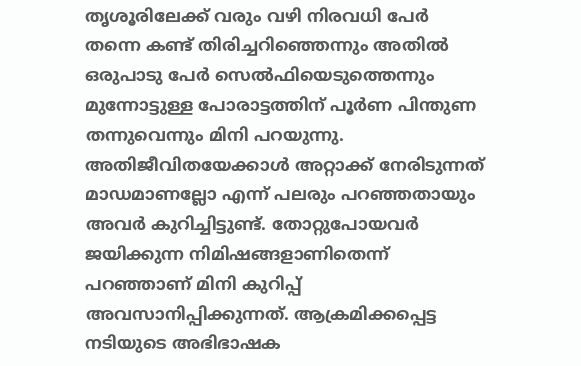തൃശൂരിലേക്ക് വരും വഴി നിരവധി പേര്‍ തന്നെ കണ്ട് തിരിച്ചറിഞ്ഞെന്നും അതില്‍ ഒരുപാടു പേര്‍ സെല്‍ഫിയെടുത്തെന്നും മുന്നോട്ടുള്ള പോരാട്ടത്തിന് പൂര്‍ണ പിന്തുണ തന്നുവെന്നും മിനി പറയുന്നു. അതിജീവിതയേക്കാള്‍ അറ്റാക്ക് നേരിടുന്നത് മാഡമാണല്ലോ എന്ന് പലരും പറഞ്ഞതായും അവര്‍ കുറിച്ചിട്ടുണ്ട്. തോറ്റുപോയവര്‍ ജയിക്കുന്ന നിമിഷങ്ങളാണിതെന്ന് പറഞ്ഞാണ് മിനി കുറിപ്പ് അവസാനിപ്പിക്കുന്നത്. ആക്രമിക്കപ്പെട്ട നടിയുടെ അഭിഭാഷക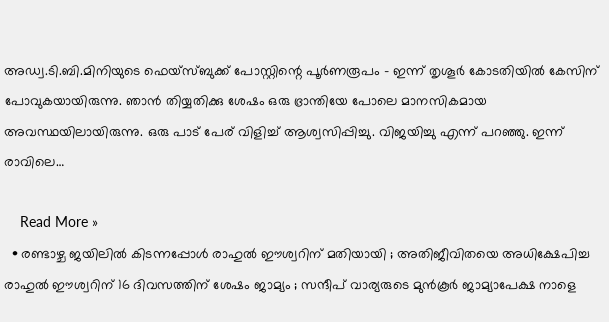അഡ്വ.ടി.ബി.മിനിയുടെ ഫെയ്‌സ്ബുക്ക് പോസ്റ്റിന്റെ പൂര്‍ണരൂപം – ഇന്ന് തൃശൂര്‍ കോടതിയില്‍ കേസിന് പോവുകയായിരുന്നു. ഞാന്‍ തിയ്യതിക്കു ശേഷം ഒരു ഭ്രാന്തിയേ പോലെ മാനസികമായ അവസ്ഥയിലായിരുന്നു. ഒരു പാട് പേര് വിളിച്ച് ആശ്വസിപ്പിച്ചു. വിജയിച്ചു എന്ന് പറഞ്ഞു. ഇന്ന് രാവിലെ…

    Read More »
  • രണ്ടാഴ്ച ജയിലില്‍ കിടന്നപ്പോള്‍ രാഹുല്‍ ഈശ്വറിന് മതിയായി ; അതിജീവിതയെ അധിക്ഷേപിച്ച രാഹുല്‍ ഈശ്വറിന് 16 ദിവസത്തിന് ശേഷം ജാമ്യം ; സന്ദീപ് വാര്യരുടെ മുന്‍കൂര്‍ ജാമ്യാപേക്ഷ നാളെ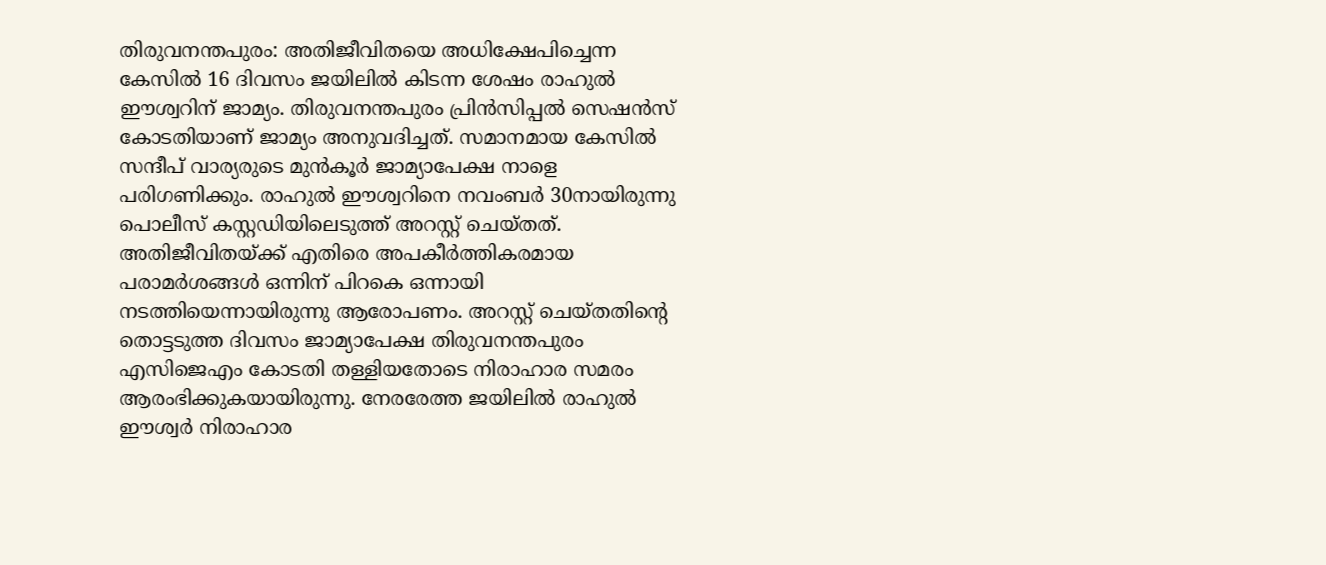തിരുവനന്തപുരം: അതിജീവിതയെ അധിക്ഷേപിച്ചെന്ന കേസില്‍ 16 ദിവസം ജയിലില്‍ കിടന്ന ശേഷം രാഹുല്‍ ഈശ്വറിന് ജാമ്യം. തിരുവനന്തപുരം പ്രിന്‍സിപ്പല്‍ സെഷന്‍സ് കോടതിയാണ് ജാമ്യം അനുവദിച്ചത്. സമാനമായ കേസില്‍ സന്ദീപ് വാര്യരുടെ മുന്‍കൂര്‍ ജാമ്യാപേക്ഷ നാളെ പരിഗണിക്കും. രാഹുല്‍ ഈശ്വറിനെ നവംബര്‍ 30നായിരുന്നു പൊലീസ് കസ്റ്റഡിയിലെടുത്ത് അറസ്റ്റ് ചെയ്തത്. അതിജീവിതയ്ക്ക് എതിരെ അപകീര്‍ത്തികരമായ പരാമര്‍ശങ്ങള്‍ ഒന്നിന് പിറകെ ഒന്നായി നടത്തിയെന്നായിരുന്നു ആരോപണം. അറസ്റ്റ് ചെയ്തതിന്റെ തൊട്ടടുത്ത ദിവസം ജാമ്യാപേക്ഷ തിരുവനന്തപുരം എസിജെഎം കോടതി തള്ളിയതോടെ നിരാഹാര സമരം ആരംഭിക്കുകയായിരുന്നു. നേരരേത്ത ജയിലില്‍ രാഹുല്‍ ഈശ്വര്‍ നിരാഹാര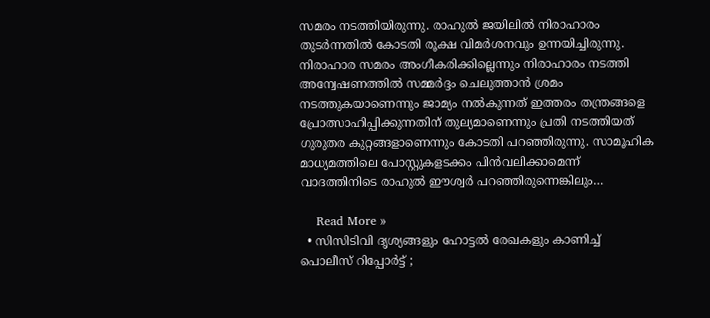സമരം നടത്തിയിരുന്നു. രാഹുല്‍ ജയിലില്‍ നിരാഹാരം തുടര്‍ന്നതില്‍ കോടതി രൂക്ഷ വിമര്‍ശനവും ഉന്നയിച്ചിരുന്നു. നിരാഹാര സമരം അംഗീകരിക്കില്ലെന്നും നിരാഹാരം നടത്തി അന്വേഷണത്തില്‍ സമ്മര്‍ദ്ദം ചെലുത്താന്‍ ശ്രമം നടത്തുകയാണെന്നും ജാമ്യം നല്‍കുന്നത് ഇത്തരം തന്ത്രങ്ങളെ പ്രോത്സാഹിപ്പിക്കുന്നതിന് തുല്യമാണെന്നും പ്രതി നടത്തിയത് ഗുരുതര കുറ്റങ്ങളാണെന്നും കോടതി പറഞ്ഞിരുന്നു. സാമൂഹിക മാധ്യമത്തിലെ പോസ്റ്റുകളടക്കം പിന്‍വലിക്കാമെന്ന് വാദത്തിനിടെ രാഹുല്‍ ഈശ്വര്‍ പറഞ്ഞിരുന്നെങ്കിലും…

    Read More »
  • സിസിടിവി ദൃശ്യങ്ങളും ഹോട്ടല്‍ രേഖകളും കാണിച്ച് പൊലീസ് റിപ്പോര്‍ട്ട് ;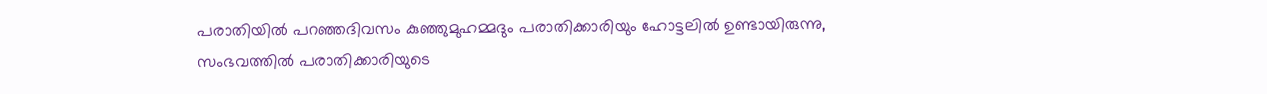പരാതിയില്‍ പറഞ്ഞദിവസം കുഞ്ഞുമുഹമ്മദും പരാതിക്കാരിയും ഹോട്ടലില്‍ ഉണ്ടായിരുന്നു, സംഭവത്തില്‍ പരാതിക്കാരിയുടെ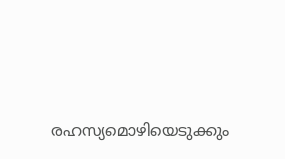രഹസ്യമൊഴിയെടുക്കും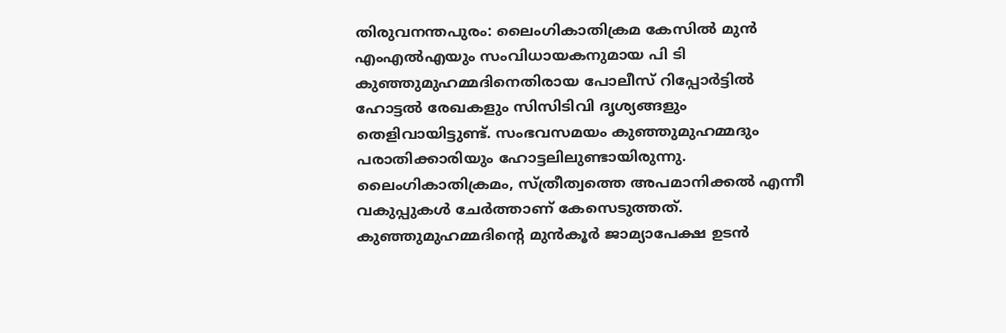തിരുവനന്തപുരം: ലൈംഗികാതിക്രമ കേസില്‍ മുന്‍ എംഎല്‍എയും സംവിധായകനുമായ പി ടി കുഞ്ഞുമുഹമ്മദിനെതിരായ പോലീസ് റിപ്പോര്‍ട്ടില്‍ ഹോട്ടല്‍ രേഖകളും സിസിടിവി ദൃശ്യങ്ങളും തെളിവായിട്ടുണ്ട്. സംഭവസമയം കുഞ്ഞുമുഹമ്മദും പരാതിക്കാരിയും ഹോട്ടലിലുണ്ടായിരുന്നു. ലൈംഗികാതിക്രമം, സ്ത്രീത്വത്തെ അപമാനിക്കല്‍ എന്നീ വകുപ്പുകള്‍ ചേര്‍ത്താണ് കേസെടുത്തത്. കുഞ്ഞുമുഹമ്മദിന്റെ മുന്‍കൂര്‍ ജാമ്യാപേക്ഷ ഉടന്‍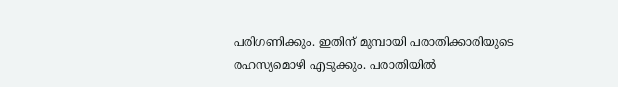പരിഗണിക്കും. ഇതിന് മുമ്പായി പരാതിക്കാരിയുടെ രഹസ്യമൊഴി എടുക്കും. പരാതിയില്‍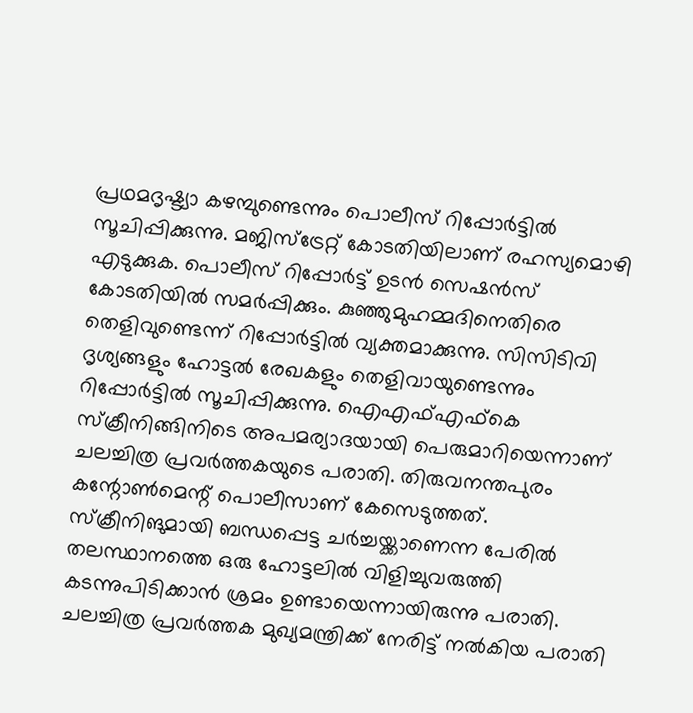പ്രഥമദൃഷ്ട്യാ കഴമ്പുണ്ടെന്നും പൊലീസ് റിപ്പോര്‍ട്ടില്‍ സൂചിപ്പിക്കുന്നു. മജിസ്‌ട്രേറ്റ് കോടതിയിലാണ് രഹസ്യമൊഴി എടുക്കുക. പൊലീസ് റിപ്പോര്‍ട്ട് ഉടന്‍ സെഷന്‍സ് കോടതിയില്‍ സമര്‍പ്പിക്കും. കുഞ്ഞുമുഹമ്മദിനെതിരെ തെളിവുണ്ടെന്ന് റിപ്പോര്‍ട്ടില്‍ വ്യക്തമാക്കുന്നു. സിസിടിവി ദൃശ്യങ്ങളും ഹോട്ടല്‍ രേഖകളും തെളിവായുണ്ടെന്നും റിപ്പോര്‍ട്ടില്‍ സൂചിപ്പിക്കുന്നു. ഐഎഫ്എഫ്‌കെ സ്‌ക്രീനിങ്ങിനിടെ അപമര്യാദയായി പെരുമാറിയെന്നാണ് ചലച്ചിത്ര പ്രവര്‍ത്തകയുടെ പരാതി. തിരുവനന്തപുരം കന്റോണ്‍മെന്റ് പൊലീസാണ് കേസെടുത്തത്. സ്‌ക്രീനിങുമായി ബന്ധപ്പെട്ട ചര്‍ച്ചയ്ക്കാണെന്ന പേരില്‍ തലസ്ഥാനത്തെ ഒരു ഹോട്ടലില്‍ വിളിച്ചുവരുത്തി കടന്നുപിടിക്കാന്‍ ശ്രമം ഉണ്ടായെന്നായിരുന്നു പരാതി. ചലച്ചിത്ര പ്രവര്‍ത്തക മുഖ്യമന്ത്രിക്ക് നേരിട്ട് നല്‍കിയ പരാതി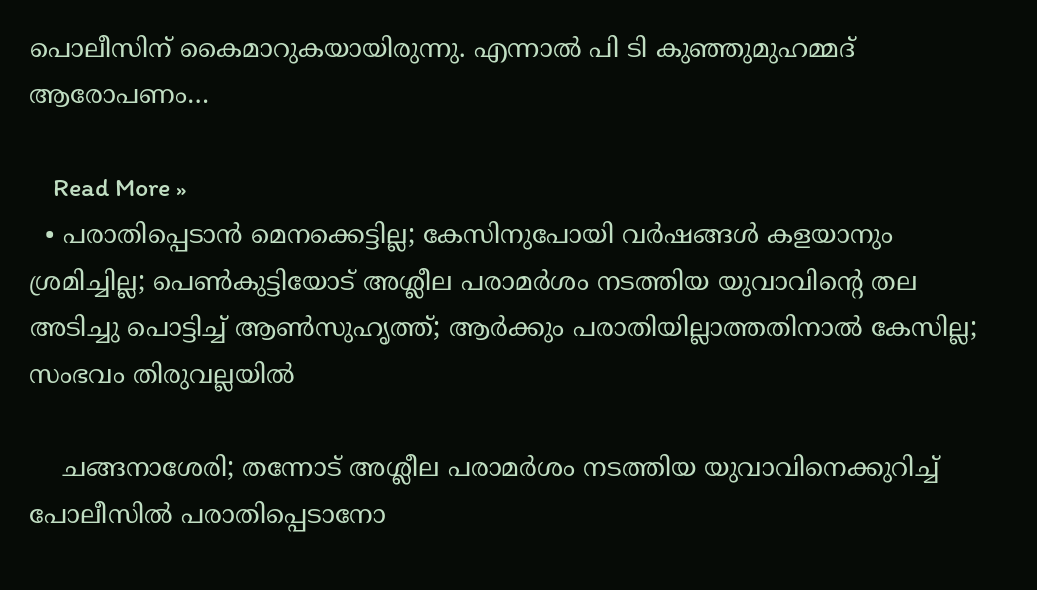പൊലീസിന് കൈമാറുകയായിരുന്നു. എന്നാല്‍ പി ടി കുഞ്ഞുമുഹമ്മദ് ആരോപണം…

    Read More »
  • പരാതിപ്പെടാന്‍ മെനക്കെട്ടില്ല; കേസിനുപോയി വര്‍ഷങ്ങള്‍ കളയാനും ശ്രമിച്ചില്ല; പെണ്‍കുട്ടിയോട് അശ്ലീല പരാമര്‍ശം നടത്തിയ യുവാവിന്റെ തല അടിച്ചു പൊട്ടിച്ച് ആണ്‍സുഹൃത്ത്; ആര്‍ക്കും പരാതിയില്ലാത്തതിനാല്‍ കേസില്ല; സംഭവം തിരുവല്ലയില്‍

    ചങ്ങനാശേരി; തന്നോട് അശ്ലീല പരാമര്‍ശം നടത്തിയ യുവാവിനെക്കുറിച്ച് പോലീസില്‍ പരാതിപ്പെടാനോ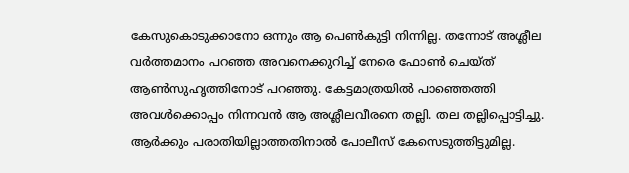കേസുകൊടുക്കാനോ ഒന്നും ആ പെണ്‍കുട്ടി നിന്നില്ല. തന്നോട് അശ്ലീല വര്‍ത്തമാനം പറഞ്ഞ അവനെക്കുറിച്ച് നേരെ ഫോണ്‍ ചെയ്ത് ആണ്‍സുഹൃത്തിനോട് പറഞ്ഞു. കേട്ടമാത്രയില്‍ പാഞ്ഞെത്തി അവള്‍ക്കൊപ്പം നിന്നവന്‍ ആ അശ്ലീലവീരനെ തല്ലി. തല തല്ലിപ്പൊട്ടിച്ചു. ആര്‍ക്കും പരാതിയില്ലാത്തതിനാല്‍ പോലീസ് കേസെടുത്തിട്ടുമില്ല.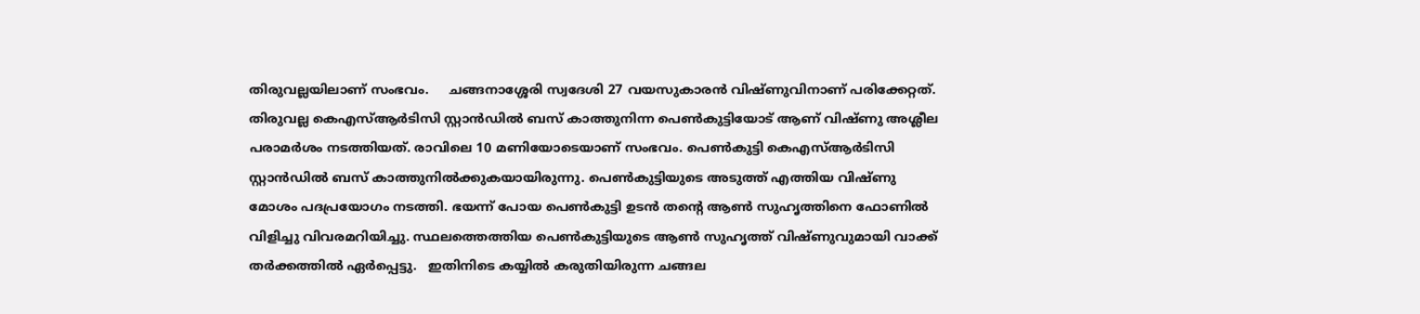തിരുവല്ലയിലാണ് സംഭവം.     ചങ്ങനാശ്ശേരി സ്വദേശി 27 വയസുകാരന്‍ വിഷ്ണുവിനാണ് പരിക്കേറ്റത്. തിരുവല്ല കെഎസ്ആര്‍ടിസി സ്റ്റാന്‍ഡില്‍ ബസ് കാത്തുനിന്ന പെണ്‍കുട്ടിയോട് ആണ് വിഷ്ണു അശ്ലീല പരാമര്‍ശം നടത്തിയത്. രാവിലെ 10 മണിയോടെയാണ് സംഭവം. പെണ്‍കുട്ടി കെഎസ്ആര്‍ടിസി സ്റ്റാന്‍ഡില്‍ ബസ് കാത്തുനില്‍ക്കുകയായിരുന്നു. പെണ്‍കുട്ടിയുടെ അടുത്ത് എത്തിയ വിഷ്ണു മോശം പദപ്രയോഗം നടത്തി. ഭയന്ന് പോയ പെണ്‍കുട്ടി ഉടന്‍ തന്റെ ആണ്‍ സുഹൃത്തിനെ ഫോണില്‍ വിളിച്ചു വിവരമറിയിച്ചു. സ്ഥലത്തെത്തിയ പെണ്‍കുട്ടിയുടെ ആണ്‍ സുഹൃത്ത് വിഷ്ണുവുമായി വാക്ക് തര്‍ക്കത്തില്‍ ഏര്‍പ്പെട്ടു.   ഇതിനിടെ കയ്യില്‍ കരുതിയിരുന്ന ചങ്ങല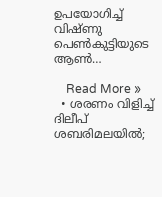ഉപയോഗിച്ച് വിഷ്ണു പെണ്‍കുട്ടിയുടെ ആണ്‍…

    Read More »
  • ശരണം വിളിച്ച് ദിലീപ് ശബരിമലയില്‍;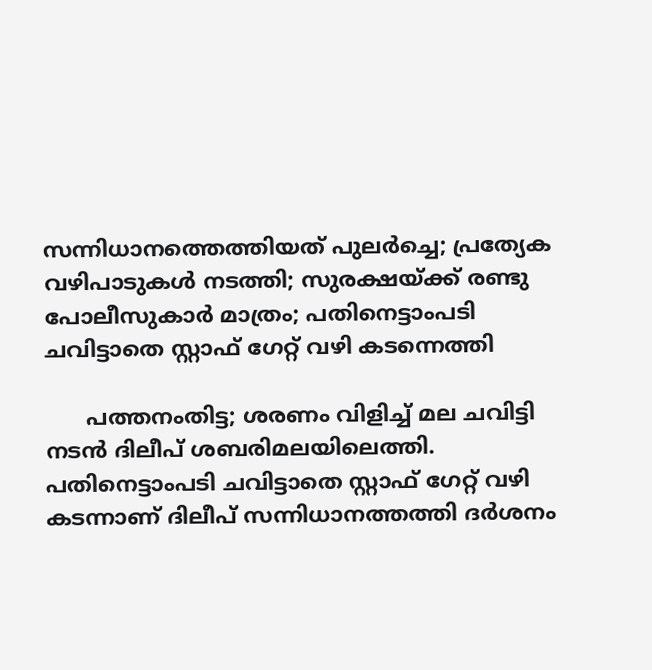സന്നിധാനത്തെത്തിയത് പുലര്‍ച്ചെ; പ്രത്യേക വഴിപാടുകള്‍ നടത്തി; സുരക്ഷയ്ക്ക് രണ്ടു പോലീസുകാര്‍ മാത്രം; പതിനെട്ടാംപടി ചവിട്ടാതെ സ്റ്റാഫ് ഗേറ്റ് വഴി കടന്നെത്തി

      പത്തനംതിട്ട; ശരണം വിളിച്ച് മല ചവിട്ടി നടന്‍ ദിലീപ് ശബരിമലയിലെത്തി. പതിനെട്ടാംപടി ചവിട്ടാതെ സ്റ്റാഫ് ഗേറ്റ് വഴി കടന്നാണ് ദിലീപ് സന്നിധാനത്തത്തി ദര്‍ശനം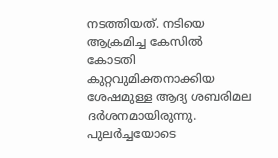നടത്തിയത്. നടിയെ ആക്രമിച്ച കേസില്‍ കോടതി കുറ്റവുമിക്തനാക്കിയ ശേഷമുള്ള ആദ്യ ശബരിമല ദര്‍ശനമായിരുന്നു. പുലര്‍ച്ചയോടെ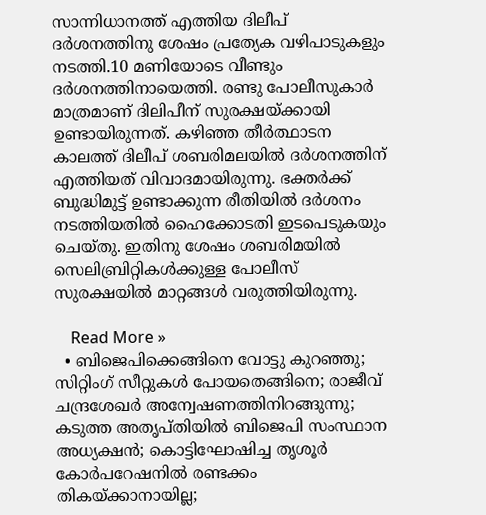സാന്നിധാനത്ത് എത്തിയ ദിലീപ് ദര്‍ശനത്തിനു ശേഷം പ്രത്യേക വഴിപാടുകളും നടത്തി.10 മണിയോടെ വീണ്ടും ദര്‍ശനത്തിനായെത്തി. രണ്ടു പോലീസുകാര്‍ മാത്രമാണ് ദിലിപീന് സുരക്ഷയ്ക്കായി ഉണ്ടായിരുന്നത്. കഴിഞ്ഞ തീര്‍ത്ഥാടന കാലത്ത് ദിലീപ് ശബരിമലയില്‍ ദര്‍ശനത്തിന് എത്തിയത് വിവാദമായിരുന്നു. ഭക്തര്‍ക്ക് ബുദ്ധിമുട്ട് ഉണ്ടാക്കുന്ന രീതിയില്‍ ദര്‍ശനം നടത്തിയതില്‍ ഹൈക്കോടതി ഇടപെടുകയും ചെയ്തു. ഇതിനു ശേഷം ശബരിമയില്‍ സെലിബ്രിറ്റികള്‍ക്കുള്ള പോലീസ് സുരക്ഷയില്‍ മാറ്റങ്ങള്‍ വരുത്തിയിരുന്നു.

    Read More »
  • ബിജെപിക്കെങ്ങിനെ വോട്ടു കുറഞ്ഞു; സിറ്റിംഗ് സീറ്റുകള്‍ പോയതെങ്ങിനെ; രാജീവ് ചന്ദ്രശേഖര്‍ അന്വേഷണത്തിനിറങ്ങുന്നു; കടുത്ത അതൃപ്തിയില്‍ ബിജെപി സംസ്ഥാന അധ്യക്ഷന്‍; കൊട്ടിഘോഷിച്ച തൃശൂര്‍ കോര്‍പറേഷനില്‍ രണ്ടക്കം തികയ്ക്കാനായില്ല;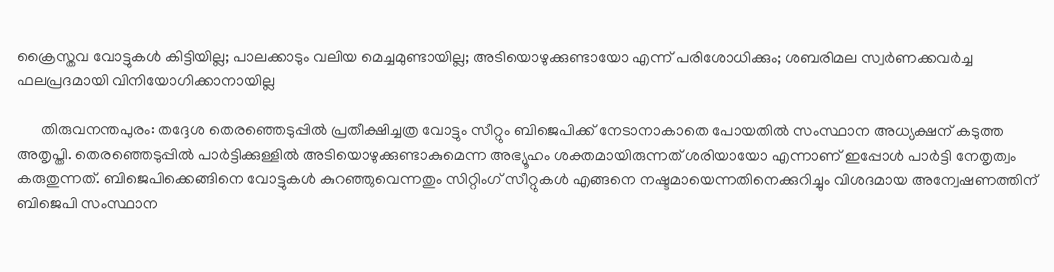ക്രൈസ്തവ വോട്ടുകള്‍ കിട്ടിയില്ല; പാലക്കാടും വലിയ മെച്ചമുണ്ടായില്ല; അടിയൊഴുക്കുണ്ടായോ എന്ന് പരിശോധിക്കും; ശബരിമല സ്വര്‍ണക്കവര്‍ച്ച ഫലപ്രദമായി വിനിയോഗിക്കാനായില്ല

      തിരുവനന്തപുരം: തദ്ദേശ തെരഞ്ഞെടുപ്പില്‍ പ്രതീക്ഷിച്ചത്ര വോട്ടും സീറ്റും ബിജെപിക്ക് നേടാനാകാതെ പോയതില്‍ സംസ്ഥാന അധ്യക്ഷന് കടുത്ത അതൃപ്തി. തെരഞ്ഞെടുപ്പില്‍ പാര്‍ട്ടിക്കുള്ളില്‍ അടിയൊഴുക്കുണ്ടാകുമെന്ന അഭ്യൂഹം ശക്തമായിരുന്നത് ശരിയായോ എന്നാണ് ഇപ്പോള്‍ പാര്‍ട്ടി നേതൃത്വം കരുതുന്നത്. ബിജെപിക്കെങ്ങിനെ വോട്ടുകള്‍ കുറഞ്ഞുവെന്നതും സിറ്റിംഗ് സീറ്റുകള്‍ എങ്ങനെ നഷ്ടമായെന്നതിനെക്കുറിച്ചും വിശദമായ അന്വേഷണത്തിന് ബിജെപി സംസ്ഥാന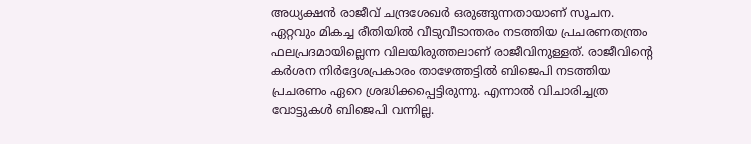അധ്യക്ഷന്‍ രാജീവ് ചന്ദ്രശേഖര്‍ ഒരുങ്ങുന്നതായാണ് സൂചന. ഏറ്റവും മികച്ച രീതിയില്‍ വീടുവീടാന്തരം നടത്തിയ പ്രചരണതന്ത്രം ഫലപ്രദമായില്ലെന്ന വിലയിരുത്തലാണ് രാജീവിനുള്ളത്. രാജീവിന്റെ കര്‍ശന നിര്‍ദ്ദേശപ്രകാരം താഴേത്തട്ടില്‍ ബിജെപി നടത്തിയ പ്രചരണം ഏറെ ശ്രദ്ധിക്കപ്പെട്ടിരുന്നു. എന്നാല്‍ വിചാരിച്ചത്ര വോട്ടുകള്‍ ബിജെപി വന്നില്ല.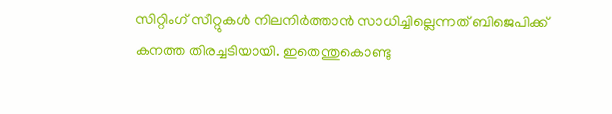സിറ്റിംഗ് സീറ്റുകള്‍ നിലനിര്‍ത്താന്‍ സാധിച്ചില്ലെന്നത് ബിജെപിക്ക് കനത്ത തിരച്ചടിയായി. ഇതെന്തുകൊണ്ടു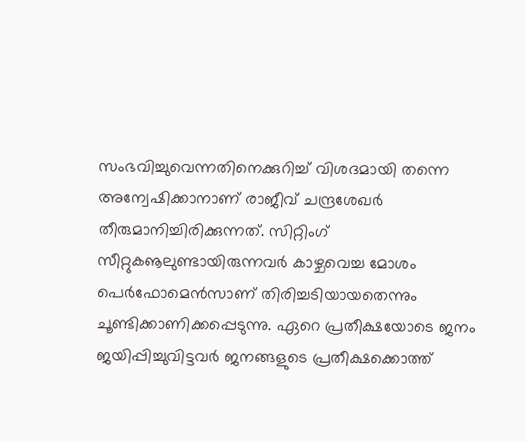സംഭവിച്ചുവെന്നതിനെക്കുറിച്ച് വിശദമായി തന്നെ അന്വേഷിക്കാനാണ് രാജീവ് ചന്ദ്രശേഖര്‍ തീരുമാനിച്ചിരിക്കുന്നത്. സിറ്റിംഗ് സീറ്റുകൡലുണ്ടായിരുന്നവര്‍ കാഴ്ചവെച്ച മോശം പെര്‍ഫോമെന്‍സാണ് തിരിച്ചടിയായതെന്നും ചൂണ്ടിക്കാണിക്കപ്പെടുന്നു. ഏറെ പ്രതീക്ഷയോടെ ജനം ജയിപ്പിച്ചുവിട്ടവര്‍ ജനങ്ങളുടെ പ്രതീക്ഷക്കൊത്ത്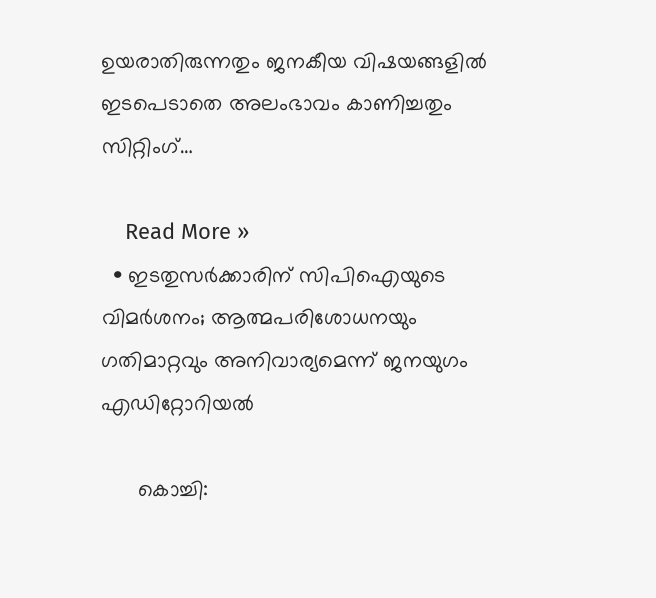ഉയരാതിരുന്നതും ജനകീയ വിഷയങ്ങളില്‍ ഇടപെടാതെ അലംഭാവം കാണിച്ചതും സിറ്റിംഗ്…

    Read More »
  • ഇടതുസര്‍ക്കാരിന് സിപിഐയുടെ വിമര്‍ശനം; ആത്മപരിശോധനയും ഗതിമാറ്റവും അനിവാര്യമെന്ന് ജനയുഗം എഡിറ്റോറിയല്‍

      കൊച്ചി: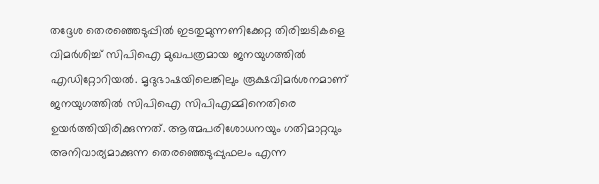തദ്ദേശ തെരഞ്ഞെടുപ്പില്‍ ഇടതുമുന്നണിക്കേറ്റ തിരിച്ചടികളെ വിമര്‍ശിച്ച് സിപിഐ മുഖപത്രമായ ജനയുഗത്തില്‍ എഡിറ്റോറിയല്‍. മൃദുഭാഷയിലെങ്കിലും രൂക്ഷവിമര്‍ശനമാണ് ജനയുഗത്തില്‍ സിപിഐ സിപിഎമ്മിനെതിരെ ഉയര്‍ത്തിയിരിക്കുന്നത്. ആത്മപരിശോധനയും ഗതിമാറ്റവും അനിവാര്യമാക്കുന്ന തെരഞ്ഞെടുപ്പുഫലം എന്ന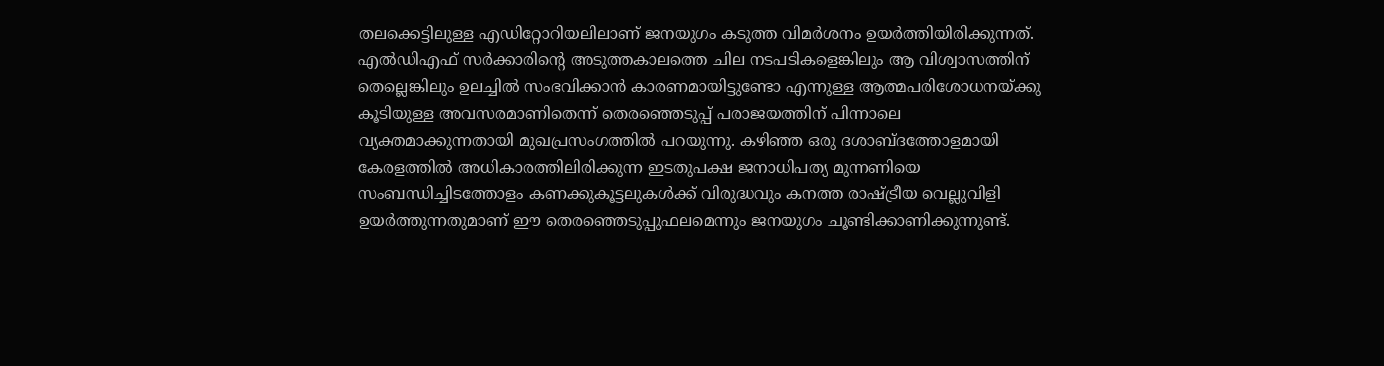തലക്കെട്ടിലുള്ള എഡിറ്റോറിയലിലാണ് ജനയുഗം കടുത്ത വിമര്‍ശനം ഉയര്‍ത്തിയിരിക്കുന്നത്. എല്‍ഡിഎഫ് സര്‍ക്കാരിന്റെ അടുത്തകാലത്തെ ചില നടപടികളെങ്കിലും ആ വിശ്വാസത്തിന് തെല്ലെങ്കിലും ഉലച്ചില്‍ സംഭവിക്കാന്‍ കാരണമായിട്ടുണ്ടോ എന്നുള്ള ആത്മപരിശോധനയ്ക്കു കൂടിയുള്ള അവസരമാണിതെന്ന് തെരഞ്ഞെടുപ്പ് പരാജയത്തിന് പിന്നാലെ വ്യക്തമാക്കുന്നതായി മുഖപ്രസംഗത്തില്‍ പറയുന്നു. കഴിഞ്ഞ ഒരു ദശാബ്ദത്തോളമായി കേരളത്തില്‍ അധികാരത്തിലിരിക്കുന്ന ഇടതുപക്ഷ ജനാധിപത്യ മുന്നണിയെ സംബന്ധിച്ചിടത്തോളം കണക്കുകൂട്ടലുകള്‍ക്ക് വിരുദ്ധവും കനത്ത രാഷ്ട്രീയ വെല്ലുവിളി ഉയര്‍ത്തുന്നതുമാണ് ഈ തെരഞ്ഞെടുപ്പുഫലമെന്നും ജനയുഗം ചൂണ്ടിക്കാണിക്കുന്നുണ്ട്.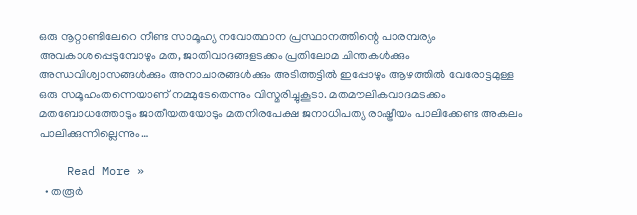ഒരു നൂറ്റാണ്ടിലേറെ നീണ്ട സാമൂഹ്യ നവോത്ഥാന പ്രസ്ഥാനത്തിന്റെ പാരമ്പര്യം അവകാശപ്പെടുമ്പോഴും മത, ജാതിവാദങ്ങളടക്കം പ്രതിലോമ ചിന്തകള്‍ക്കും അന്ധവിശ്വാസങ്ങള്‍ക്കും അനാചാരങ്ങള്‍ക്കും അടിത്തട്ടില്‍ ഇപ്പോഴും ആഴത്തില്‍ വേരോട്ടമുള്ള ഒരു സമൂഹംതന്നെയാണ് നമ്മുടേതെന്നും വിസ്മരിച്ചുകൂടാ. മതമൗലികവാദമടക്കം മതബോധത്തോടും ജാതീയതയോടും മതനിരപേക്ഷ ജനാധിപത്യ രാഷ്ട്രീയം പാലിക്കേണ്ട അകലം പാലിക്കുന്നില്ലെന്നും…

    Read More »
  • തരൂര്‍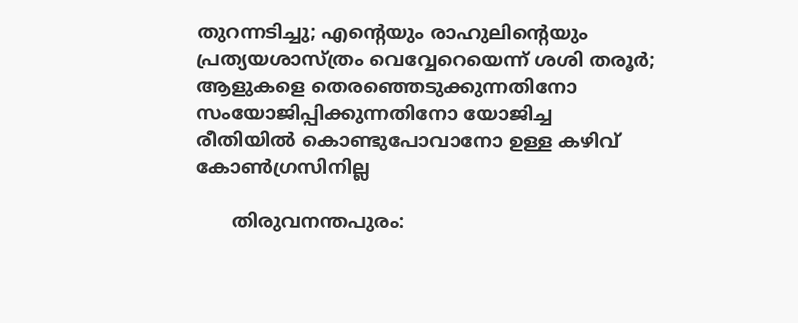തുറന്നടിച്ചു; എന്റെയും രാഹുലിന്റെയും പ്രത്യയശാസ്ത്രം വെവ്വേറെയെന്ന് ശശി തരൂര്‍; ആളുകളെ തെരഞ്ഞെടുക്കുന്നതിനോ സംയോജിപ്പിക്കുന്നതിനോ യോജിച്ച രീതിയില്‍ കൊണ്ടുപോവാനോ ഉള്ള കഴിവ് കോണ്‍ഗ്രസിനില്ല

      തിരുവനന്തപുരം: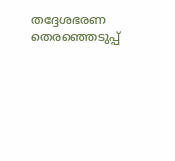തദ്ദേശഭരണ തെരഞ്ഞെടുപ്പ്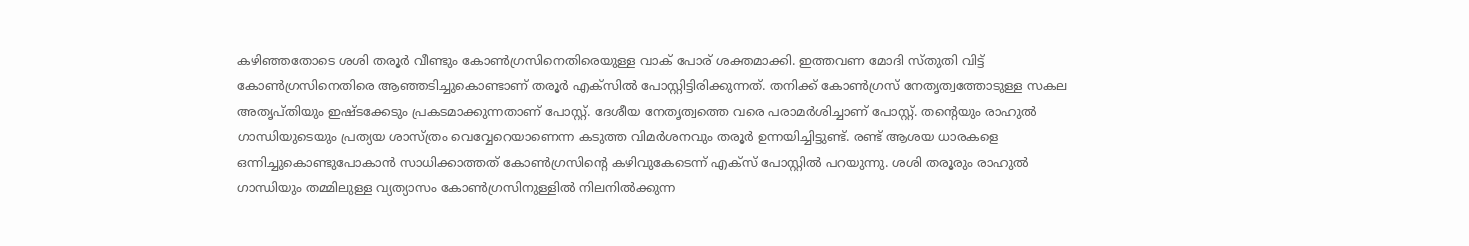കഴിഞ്ഞതോടെ ശശി തരൂര്‍ വീണ്ടും കോണ്‍ഗ്രസിനെതിരെയുള്ള വാക് പോര് ശക്തമാക്കി. ഇത്തവണ മോദി സ്തുതി വിട്ട് കോണ്‍ഗ്രസിനെതിരെ ആഞ്ഞടിച്ചുകൊണ്ടാണ് തരൂര്‍ എക്‌സില്‍ പോസ്റ്റിട്ടിരിക്കുന്നത്. തനിക്ക് കോണ്‍ഗ്രസ് നേതൃത്വത്തോടുള്ള സകല അതൃപ്തിയും ഇഷ്ടക്കേടും പ്രകടമാക്കുന്നതാണ് പോസ്റ്റ്. ദേശീയ നേതൃത്വത്തെ വരെ പരാമര്‍ശിച്ചാണ് പോസ്റ്റ്. തന്റെയും രാഹുല്‍ ഗാന്ധിയുടെയും പ്രത്യയ ശാസ്ത്രം വെവ്വേറെയാണെന്ന കടുത്ത വിമര്‍ശനവും തരൂര്‍ ഉന്നയിച്ചിട്ടുണ്ട്. രണ്ട് ആശയ ധാരകളെ ഒന്നിച്ചുകൊണ്ടുപോകാന്‍ സാധിക്കാത്തത് കോണ്‍ഗ്രസിന്റെ കഴിവുകേടെന്ന് എക്‌സ് പോസ്റ്റില്‍ പറയുന്നു. ശശി തരൂരും രാഹുല്‍ ഗാന്ധിയും തമ്മിലുള്ള വ്യത്യാസം കോണ്‍ഗ്രസിനുള്ളില്‍ നിലനില്‍ക്കുന്ന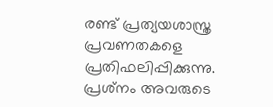രണ്ട് പ്രത്യയശാസ്ത്ര പ്രവണതകളെ പ്രതിഫലിപ്പിക്കുന്നു. പ്രശ്‌നം അവരുടെ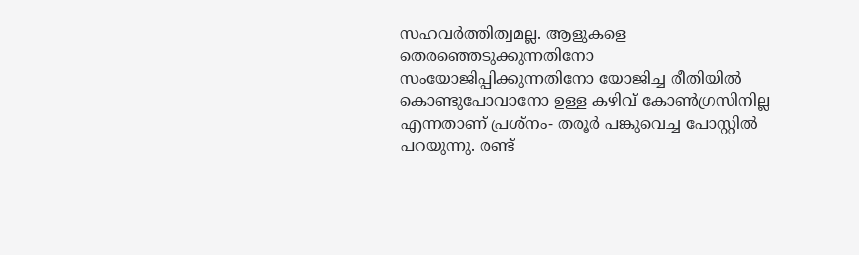സഹവര്‍ത്തിത്വമല്ല. ആളുകളെ തെരഞ്ഞെടുക്കുന്നതിനോ സംയോജിപ്പിക്കുന്നതിനോ യോജിച്ച രീതിയില്‍ കൊണ്ടുപോവാനോ ഉള്ള കഴിവ് കോണ്‍ഗ്രസിനില്ല എന്നതാണ് പ്രശ്‌നം- തരൂര്‍ പങ്കുവെച്ച പോസ്റ്റില്‍ പറയുന്നു. രണ്ട്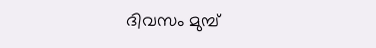ദിവസം മുമ്പ്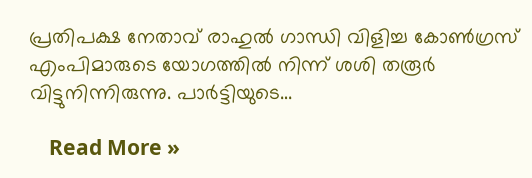പ്രതിപക്ഷ നേതാവ് രാഹുല്‍ ഗാന്ധി വിളിച്ച കോണ്‍ഗ്രസ് എംപിമാരുടെ യോഗത്തില്‍ നിന്ന് ശശി തരൂര്‍ വിട്ടുനിന്നിരുന്നു. പാര്‍ട്ടിയുടെ…

    Read More »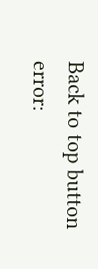Back to top button
error: